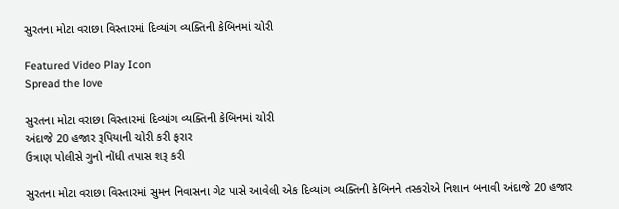સુરતના મોટા વરાછા વિસ્તારમાં દિવ્યાંગ વ્યક્તિની કેબિનમાં ચોરી

Featured Video Play Icon
Spread the love

સુરતના મોટા વરાછા વિસ્તારમાં દિવ્યાંગ વ્યક્તિની કેબિનમાં ચોરી
અંદાજે 20 હજાર રૂપિયાની ચોરી કરી ફરાર
ઉત્રાણ પોલીસે ગુનો નોંધી તપાસ શરૂ કરી

સુરતના મોટા વરાછા વિસ્તારમાં સુમન નિવાસના ગેટ પાસે આવેલી એક દિવ્યાંગ વ્યક્તિની કેબિનને તસ્કરોએ નિશાન બનાવી અંદાજે 20 હજાર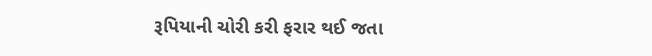રૂપિયાની ચોરી કરી ફરાર થઈ જતા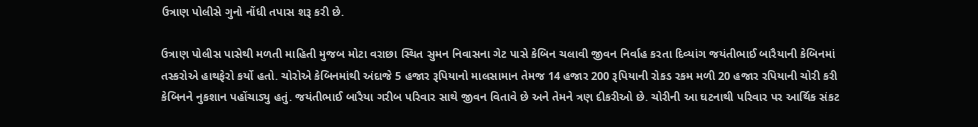ઉત્રાણ પોલીસે ગુનો નોંધી તપાસ શરૂ કરી છે.

ઉત્રાણ પોલીસ પાસેથી મળતી માહિતી મુજબ મોટા વરાછા સ્થિત સુમન નિવાસના ગેટ પાસે કેબિન ચલાવી જીવન નિર્વાહ કરતા દિવ્યાંગ જયંતીભાઈ બારૈયાની કેબિનમાં તસ્કરોએ હાથફેરો કર્યો હતો. ચોરોએ કેબિનમાંથી અંદાજે 5 હજાર રૂપિયાનો માલસામાન તેમજ 14 હજાર 200 રૂપિયાની રોકડ રકમ મળી 20 હજાર રપિયાની ચોરી કરી કેબિનને નુકશાન પહોંચાડ્યુ હતું. જયંતીભાઈ બારૈયા ગરીબ પરિવાર સાથે જીવન વિતાવે છે અને તેમને ત્રણ દીકરીઓ છે. ચોરીની આ ઘટનાથી પરિવાર પર આર્થિક સંકટ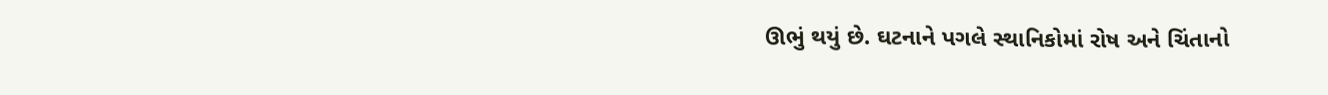ઊભું થયું છે. ઘટનાને પગલે સ્થાનિકોમાં રોષ અને ચિંતાનો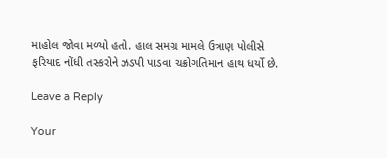માહોલ જોવા મળ્યો હતો. હાલ સમગ્ર મામલે ઉત્રાણ પોલીસે ફરિયાદ નોંધી તસ્કરોને ઝડપી પાડવા ચક્રોગતિમાન હાથ ધર્યો છે.

Leave a Reply

Your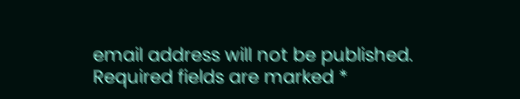email address will not be published. Required fields are marked *